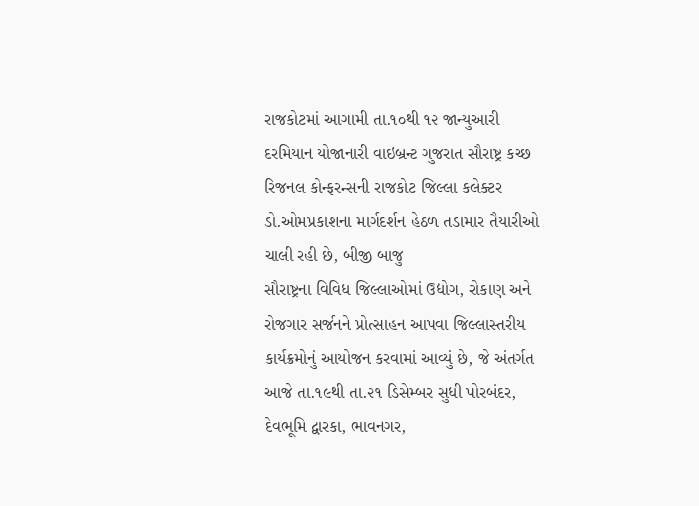રાજકોટમાં આગામી તા.૧૦થી ૧૨ જાન્યુઆરી દરમિયાન યોજાનારી વાઇબ્રન્ટ ગુજરાત સૌરાષ્ટ્ર કચ્છ રિજનલ કોન્ફરન્સની રાજકોટ જિલ્લા કલેક્ટર ડો.ઓમપ્રકાશના માર્ગદર્શન હેઠળ તડામાર તૈયારીઓ ચાલી રહી છે, બીજી બાજુ
સૌરાષ્ટ્રના વિવિધ જિલ્લાઓમાં ઉદ્યોગ, રોકાણ અને રોજગાર સર્જનને પ્રોત્સાહન આપવા જિલ્લાસ્તરીય કાર્યક્રમોનું આયોજન કરવામાં આવ્યું છે, જે અંતર્ગત આજે તા.૧૯થી તા.૨૧ ડિસેમ્બર સુધી પોરબંદર, દેવભૂમિ દ્વારકા, ભાવનગર,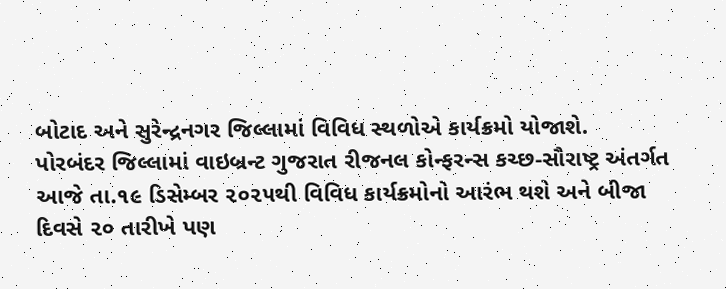બોટાદ અને સુરેન્દ્રનગર જિલ્લામાં વિવિધ સ્થળોએ કાર્યક્રમો યોજાશે.
પોરબંદર જિલ્લામાં વાઇબ્રન્ટ ગુજરાત રીજનલ કોન્ફરન્સ કચ્છ-સૌરાષ્ટ્ર અંતર્ગત આજે તા.૧૯ ડિસેમ્બર ૨૦૨૫થી વિવિધ કાર્યક્રમોનો આરંભ થશે અને બીજા દિવસે ૨૦ તારીખે પણ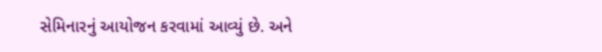સેમિનારનું આયોજન કરવામાં આવ્યું છે. અને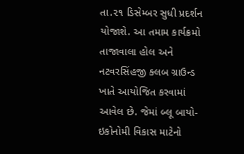તા.૨૧ ડિસેમ્બર સુધી પ્રદર્શન યોજાશે. આ તમામ કાર્યક્રમો તાજાવાલા હોલ અને નટવરસિંહજી ક્લબ ગ્રાઉન્ડ ખાતે આયોજિત કરવામાં આવેલ છે. જેમાં બ્લૂ બાયો-ઇકોનોમી વિકાસ માટેનો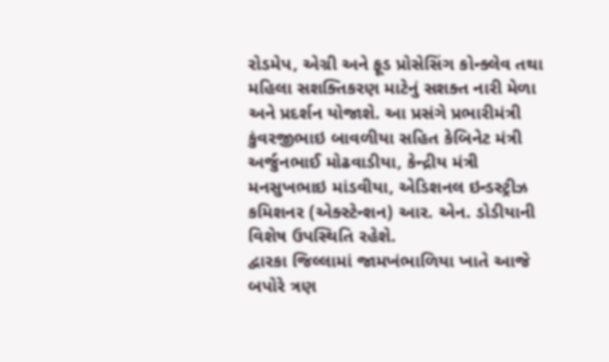રોડમેપ, એગ્રી અને ફૂડ પ્રોસેસિંગ કોન્ક્લેવ તથા મહિલા સશક્તિકરણ માટેનું સશક્ત નારી મેળા અને પ્રદર્શન યોજાશે. આ પ્રસંગે પ્રભારીમંત્રી કુંવરજીભાઇ બાવળીયા સહિત કેબિનેટ મંત્રી અર્જુનભાઈ મોઢવાડીયા, કેન્દ્રીય મંત્રી મનસુખભાઇ માંડવીયા, એડિશનલ ઇન્ડસ્ટ્રીઝ કમિશનર (એક્સ્ટેન્શન) આર. એન. ડોડીયાની વિશેષ ઉપસ્થિતિ રહેશે.
દ્વારકા જિલ્લામાં જામખંભાળિયા ખાતે આજે બપોરે ત્રણ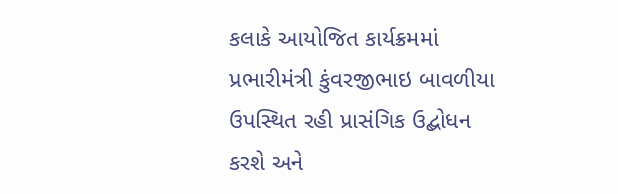કલાકે આયોજિત કાર્યક્રમમાં પ્રભારીમંત્રી કુંવરજીભાઇ બાવળીયા ઉપસ્થિત રહી પ્રાસંગિક ઉદ્બોધન કરશે અને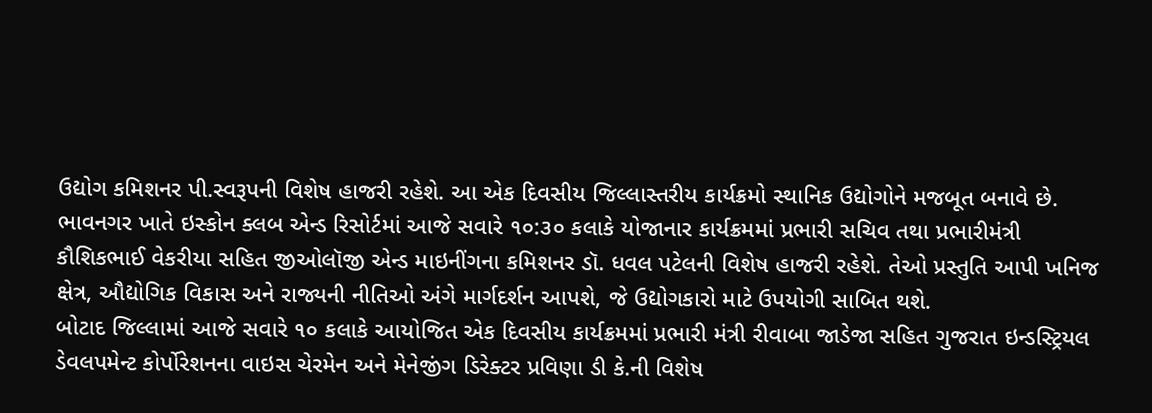ઉદ્યોગ કમિશનર પી.સ્વરૂપની વિશેષ હાજરી રહેશે. આ એક દિવસીય જિલ્લાસ્તરીય કાર્યક્રમો સ્થાનિક ઉદ્યોગોને મજબૂત બનાવે છે.
ભાવનગર ખાતે ઇસ્કોન ક્લબ એન્ડ રિસોર્ટમાં આજે સવારે ૧૦:૩૦ કલાકે યોજાનાર કાર્યક્રમમાં પ્રભારી સચિવ તથા પ્રભારીમંત્રી કૌશિકભાઈ વેકરીયા સહિત જીઓલૉજી એન્ડ માઇનીંગના કમિશનર ડૉ. ધવલ પટેલની વિશેષ હાજરી રહેશે. તેઓ પ્રસ્તુતિ આપી ખનિજ ક્ષેત્ર, ઔદ્યોગિક વિકાસ અને રાજ્યની નીતિઓ અંગે માર્ગદર્શન આપશે, જે ઉદ્યોગકારો માટે ઉપયોગી સાબિત થશે.
બોટાદ જિલ્લામાં આજે સવારે ૧૦ કલાકે આયોજિત એક દિવસીય કાર્યક્રમમાં પ્રભારી મંત્રી રીવાબા જાડેજા સહિત ગુજરાત ઇન્ડસ્ટ્રિયલ ડેવલપમેન્ટ કોર્પોરેશનના વાઇસ ચેરમેન અને મેનેજીંગ ડિરેક્ટર પ્રવિણા ડી કે.ની વિશેષ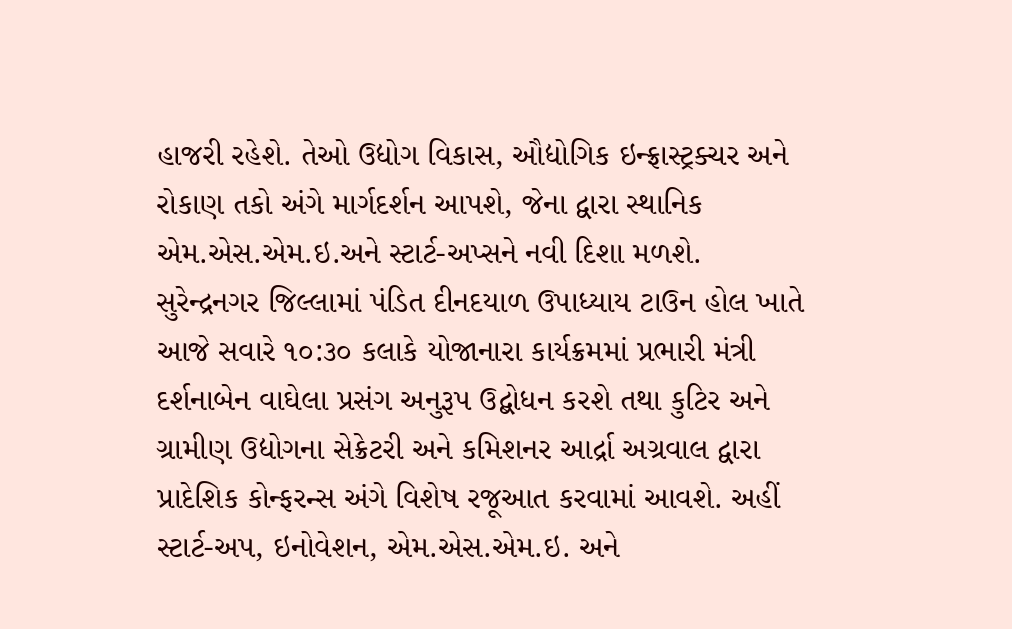હાજરી રહેશે. તેઓ ઉદ્યોગ વિકાસ, ઔદ્યોગિક ઇન્ફ્રાસ્ટ્રક્ચર અને રોકાણ તકો અંગે માર્ગદર્શન આપશે, જેના દ્વારા સ્થાનિક એમ.એસ.એમ.ઇ.અને સ્ટાર્ટ-અપ્સને નવી દિશા મળશે.
સુરેન્દ્રનગર જિલ્લામાં પંડિત દીનદયાળ ઉપાધ્યાય ટાઉન હોલ ખાતે આજે સવારે ૧૦:૩૦ કલાકે યોજાનારા કાર્યક્રમમાં પ્રભારી મંત્રી દર્શનાબેન વાઘેલા પ્રસંગ અનુરૂપ ઉદ્બોધન કરશે તથા કુટિર અને ગ્રામીણ ઉદ્યોગના સેક્રેટરી અને કમિશનર આર્દ્રા અગ્રવાલ દ્વારા પ્રાદેશિક કોન્ફરન્સ અંગે વિશેષ રજૂઆત કરવામાં આવશે. અહીં સ્ટાર્ટ-અપ, ઇનોવેશન, એમ.એસ.એમ.ઇ. અને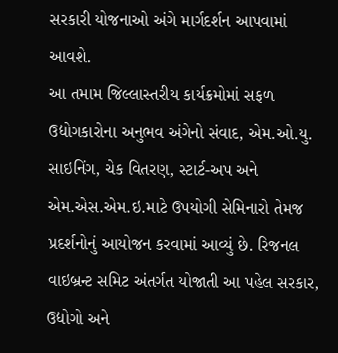સરકારી યોજનાઓ અંગે માર્ગદર્શન આપવામાં આવશે.
આ તમામ જિલ્લાસ્તરીય કાર્યક્રમોમાં સફળ ઉદ્યોગકારોના અનુભવ અંગેનો સંવાદ, એમ.ઓ.યુ. સાઇનિંગ, ચેક વિતરણ, સ્ટાર્ટ-અપ અને એમ.એસ.એમ.ઇ.માટે ઉપયોગી સેમિનારો તેમજ પ્રદર્શનોનું આયોજન કરવામાં આવ્યું છે. રિજનલ વાઇબ્રન્ટ સમિટ અંતર્ગત યોજાતી આ પહેલ સરકાર, ઉદ્યોગો અને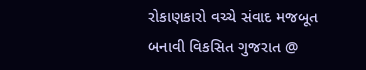રોકાણકારો વચ્ચે સંવાદ મજબૂત બનાવી વિકસિત ગુજરાત @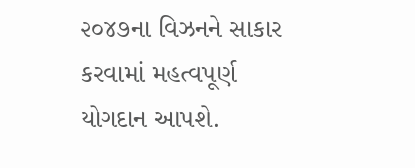૨૦૪૭ના વિઝનને સાકાર કરવામાં મહત્વપૂર્ણ યોગદાન આપશે.